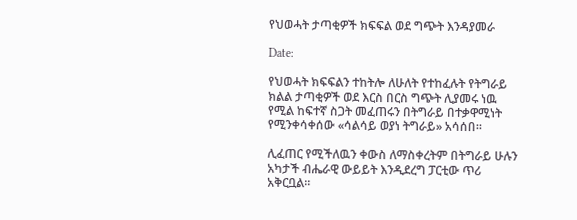የህወሓት ታጣቂዎች ክፍፍል ወደ ግጭት እንዳያመራ

Date:

የህወሓት ክፍፍልን ተከትሎ ለሁለት የተከፈሉት የትግራይ ክልል ታጣቂዎች ወደ እርስ በርስ ግጭት ሊያመሩ ነዉ የሚል ከፍተኛ ስጋት መፈጠሩን በትግራይ በተቃዋሚነት የሚንቀሳቀሰው «ሳልሳይ ወያነ ትግራይ» አሳሰበ።

ሊፈጠር የሚችለዉን ቀውስ ለማስቀረትም በትግራይ ሁሉን አካታች ብሔራዊ ውይይት እንዲደረግ ፓርቲው ጥሪ አቅርቧል።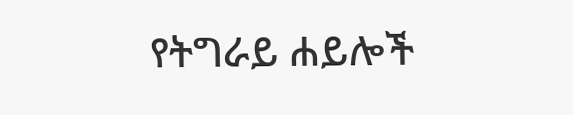የትግራይ ሐይሎች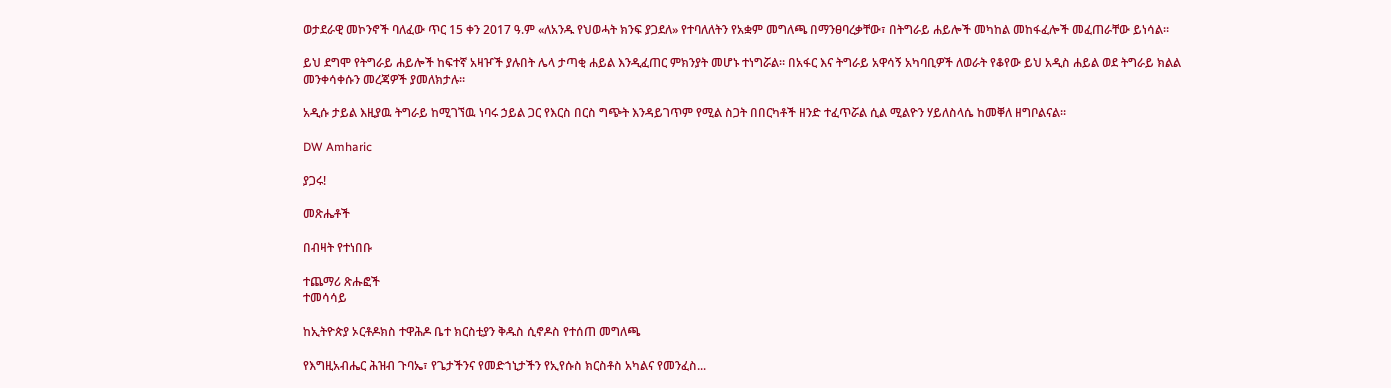ወታደራዊ መኮንኖች ባለፈው ጥር 15 ቀን 2017 ዓ.ም «ለአንዱ የህወሓት ክንፍ ያጋደለ» የተባለለትን የአቋም መግለጫ በማንፀባረቃቸው፣ በትግራይ ሐይሎች መካከል መከፋፈሎች መፈጠራቸው ይነሳል።

ይህ ደግሞ የትግራይ ሐይሎች ከፍተኛ አዛዦች ያሉበት ሌላ ታጣቂ ሐይል እንዲፈጠር ምክንያት መሆኑ ተነግሯል። በአፋር እና ትግራይ አዋሳኝ አካባቢዎች ለወራት የቆየው ይህ አዲስ ሐይል ወደ ትግራይ ክልል መንቀሳቀሱን መረጃዎች ያመለክታሉ።

አዲሱ ታይል እዚያዉ ትግራይ ከሚገኘዉ ነባሩ ኃይል ጋር የእርስ በርስ ግጭት እንዳይገጥም የሚል ስጋት በበርካቶች ዘንድ ተፈጥሯል ሲል ሚልዮን ሃይለስላሴ ከመቐለ ዘግቦልናል።

DW Amharic

ያጋሩ!

መጽሔቶች

በብዛት የተነበቡ

ተጨማሪ ጽሑፎች
ተመሳሳይ

ከኢትዮጵያ ኦርቶዶክስ ተዋሕዶ ቤተ ክርስቲያን ቅዱስ ሲኖዶስ የተሰጠ መግለጫ

የእግዚአብሔር ሕዝብ ጉባኤ፣ የጌታችንና የመድኀኒታችን የኢየሱስ ክርስቶስ አካልና የመንፈስ...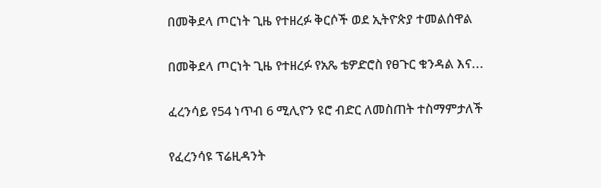በመቅደላ ጦርነት ጊዜ የተዘረፉ ቅርሶች ወደ ኢትዮጵያ ተመልሰዋል

በመቅደላ ጦርነት ጊዜ የተዘረፉ የአጼ ቴዎድሮስ የፀጉር ቁንዳል እና...

ፈረንሳይ የ54 ነጥብ 6 ሚሊዮን ዩሮ ብድር ለመስጠት ተስማምታለች

የፈረንሳዩ ፕሬዚዳንት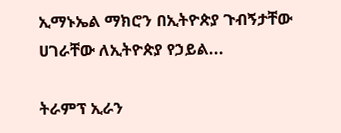ኢማኑኤል ማክሮን በኢትዮጵያ ጉብኝታቸው ሀገራቸው ለኢትዮጵያ የኃይል...

ትራምፕ ኢራን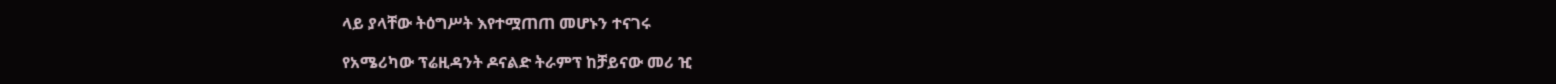ላይ ያላቸው ትዕግሥት እየተሟጠጠ መሆኑን ተናገሩ

የአሜሪካው ፕሬዚዳንት ዶናልድ ትራምፕ ከቻይናው መሪ ዢ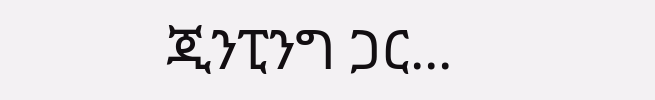ጂንፒንግ ጋር...